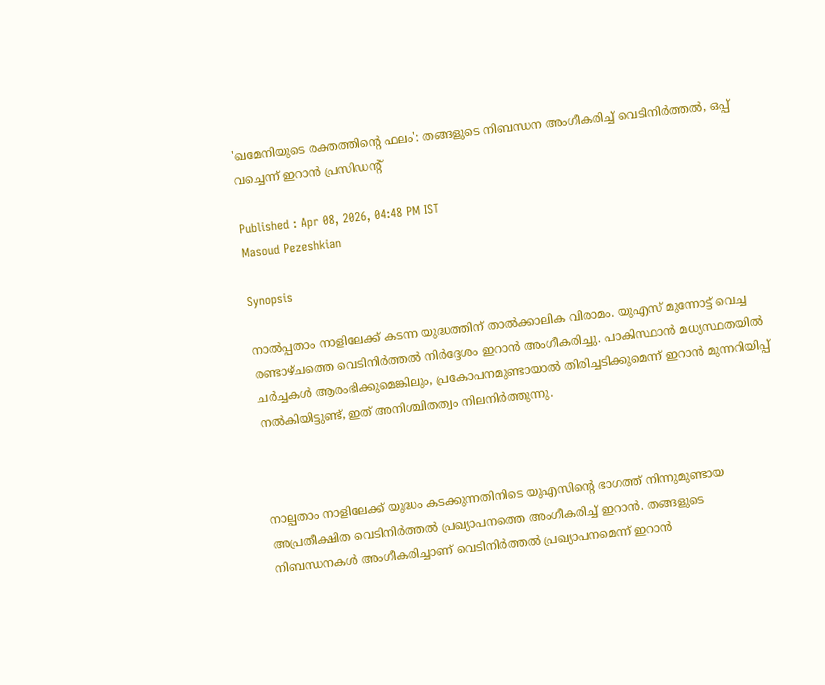'ഖമേനിയുടെ രക്തത്തിന്‍റെ ഫലം': തങ്ങളുടെ നിബന്ധന അംഗീകരിച്ച് വെടിനിർത്തൽ, ഒപ്പ് വച്ചെന്ന് ഇറാൻ പ്രസിഡന്‍റ്

Published : Apr 08, 2026, 04:48 PM IST
Masoud Pezeshkian

Synopsis

നാൽപ്പതാം നാളിലേക്ക് കടന്ന യുദ്ധത്തിന് താൽക്കാലിക വിരാമം. യുഎസ് മുന്നോട്ട് വെച്ച രണ്ടാഴ്ചത്തെ വെടിനിർത്തൽ നിർദ്ദേശം ഇറാൻ അംഗീകരിച്ചു. പാകിസ്ഥാൻ മധ്യസ്ഥതയിൽ ചർച്ചകൾ ആരംഭിക്കുമെങ്കിലും, പ്രകോപനമുണ്ടായാൽ തിരിച്ചടിക്കുമെന്ന് ഇറാൻ മുന്നറിയിപ്പ് നൽകിയിട്ടുണ്ട്, ഇത് അനിശ്ചിതത്വം നിലനിർത്തുന്നു.



നാല്പതാം നാളിലേക്ക് യുദ്ധം കടക്കുന്നതിനിടെ യുഎസിന്‍റെ ഭാഗത്ത് നിന്നുമുണ്ടായ അപ്രതീക്ഷിത വെടിനിർത്തൽ പ്രഖ്യാപനത്തെ അംഗീകരിച്ച് ഇറാൻ. തങ്ങളുടെ നിബന്ധനകൾ അംഗീകരിച്ചാണ് വെടിനിർത്തൽ പ്രഖ്യാപനമെന്ന് ഇറാൻ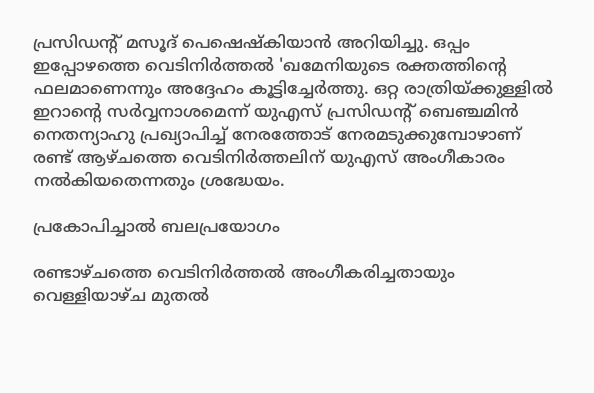പ്രസിഡന്‍റ് മസൂദ് പെഷെഷ്കിയാൻ അറിയിച്ചു. ഒപ്പം ഇപ്പോഴത്തെ വെടിനിർത്തൽ 'ഖമേനിയുടെ രക്തത്തിന്‍റെ ഫലമാണെന്നും അദ്ദേഹം കൂട്ടിച്ചേർത്തു. ഒറ്റ രാത്രിയ്ക്കുള്ളിൽ ഇറാന്‍റെ സർവ്വനാശമെന്ന് യുഎസ് പ്രസിഡന്‍റ് ബെഞ്ചമിൻ നെതന്യാഹു പ്രഖ്യാപിച്ച് നേരത്തോട് നേരമടുക്കുമ്പോഴാണ് രണ്ട് ആഴ്ചത്തെ വെടിനിർത്തലിന് യുഎസ് അംഗീകാരം നൽകിയതെന്നതും ശ്രദ്ധേയം.

പ്രകോപിച്ചാൽ ബലപ്രയോഗം

രണ്ടാഴ്ചത്തെ വെടിനിർത്തൽ അംഗീകരിച്ചതായും വെള്ളിയാഴ്ച മുതൽ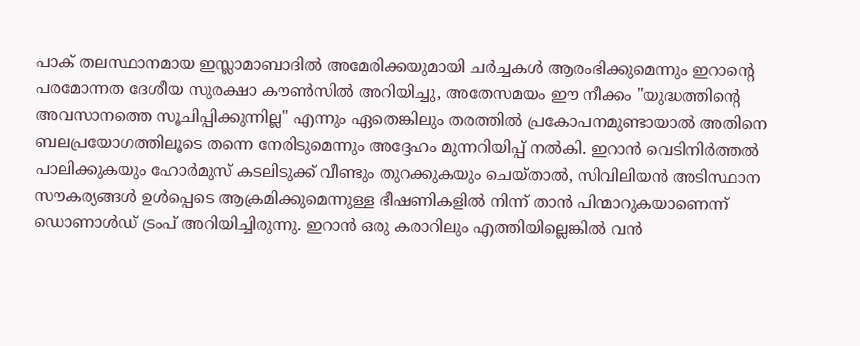പാക് തലസ്ഥാനമായ ഇസ്ലാമാബാദിൽ അമേരിക്കയുമായി ചർച്ചകൾ ആരംഭിക്കുമെന്നും ഇറാന്‍റെ പരമോന്നത ദേശീയ സുരക്ഷാ കൗൺസിൽ അറിയിച്ചു, അതേസമയം ഈ നീക്കം "യുദ്ധത്തിന്‍റെ അവസാനത്തെ സൂചിപ്പിക്കുന്നില്ല" എന്നും ഏതെങ്കിലും തരത്തിൽ പ്രകോപനമുണ്ടായാൽ അതിനെ ബലപ്രയോഗത്തിലൂടെ തന്നെ നേരിടുമെന്നും അദ്ദേഹം മുന്നറിയിപ്പ് നൽകി. ഇറാൻ വെടിനിർത്തൽ പാലിക്കുകയും ഹോർമുസ് കടലിടുക്ക് വീണ്ടും തുറക്കുകയും ചെയ്താൽ, സിവിലിയൻ അടിസ്ഥാന സൗകര്യങ്ങൾ ഉൾപ്പെടെ ആക്രമിക്കുമെന്നുള്ള ഭീഷണികളിൽ നിന്ന് താൻ പിന്മാറുകയാണെന്ന് ഡൊണാൾഡ് ട്രംപ് അറിയിച്ചിരുന്നു. ഇറാൻ ഒരു കരാറിലും എത്തിയില്ലെങ്കിൽ വൻ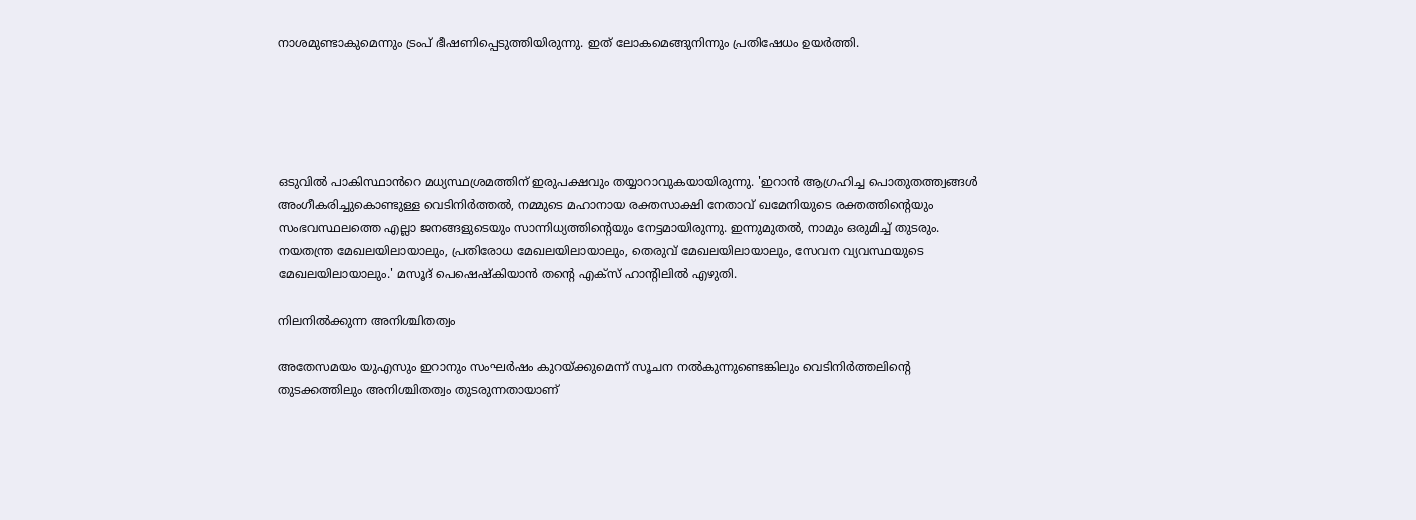നാശമുണ്ടാകുമെന്നും ട്രംപ് ഭീഷണിപ്പെടുത്തിയിരുന്നു. ഇത് ലോകമെങ്ങുനിന്നും പ്രതിഷേധം ഉയർത്തി.





ഒടുവിൽ പാകിസ്ഥാൻറെ മധ്യസ്ഥശ്രമത്തിന് ഇരുപക്ഷവും തയ്യാറാവുകയായിരുന്നു. 'ഇറാൻ ആഗ്രഹിച്ച പൊതുതത്ത്വങ്ങൾ അംഗീകരിച്ചുകൊണ്ടുള്ള വെടിനിർത്തൽ, നമ്മുടെ മഹാനായ രക്തസാക്ഷി നേതാവ് ഖമേനിയുടെ രക്തത്തിന്റെയും സംഭവസ്ഥലത്തെ എല്ലാ ജനങ്ങളുടെയും സാന്നിധ്യത്തിന്റെയും നേട്ടമായിരുന്നു. ഇന്നുമുതൽ, നാമും ഒരുമിച്ച് തുടരും. നയതന്ത്ര മേഖലയിലായാലും, പ്രതിരോധ മേഖലയിലായാലും, തെരുവ് മേഖലയിലായാലും, സേവന വ്യവസ്ഥയുടെ മേഖലയിലായാലും.' മസൂദ് പെഷെഷ്കിയാൻ തന്‍റെ എക്സ് ഹാന്‍റിലിൽ എഴുതി.

നിലനിൽക്കുന്ന അനിശ്ചിതത്വം

അതേസമയം യുഎസും ഇറാനും സംഘർഷം കുറയ്ക്കുമെന്ന് സൂചന നൽകുന്നുണ്ടെങ്കിലും വെടിനിർത്തലിന്‍റെ തുടക്കത്തിലും അനിശ്ചിതത്വം തുടരുന്നതായാണ്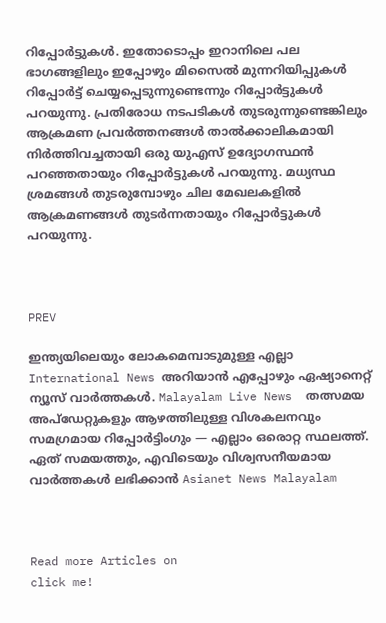റിപ്പോര്‍ട്ടുകൾ. ഇതോടൊപ്പം ഇറാനിലെ പല ഭാഗങ്ങളിലും ഇപ്പോഴും മിസൈൽ മുന്നറിയിപ്പുകൾ റിപ്പോർട്ട് ചെയ്യപ്പെടുന്നുണ്ടെന്നും റിപ്പോര്‍ട്ടുകൾ പറയുന്നു. പ്രതിരോധ നടപടികൾ തുടരുന്നുണ്ടെങ്കിലും ആക്രമണ പ്രവർത്തനങ്ങൾ താൽക്കാലികമായി നിർത്തിവച്ചതായി ഒരു യുഎസ് ഉദ്യോഗസ്ഥൻ പറഞ്ഞതായും റിപ്പോര്‍ട്ടുകൾ പറയുന്നു. മധ്യസ്ഥ ശ്രമങ്ങൾ തുടരുമ്പോഴും ചില മേഖലകളിൽ ആക്രമണങ്ങൾ തുടർന്നതായും റിപ്പോര്‍ട്ടുകൾ പറയുന്നു.



PREV

ഇന്ത്യയിലെയും ലോകമെമ്പാടുമുള്ള എല്ലാ International News അറിയാൻ എപ്പോഴും ഏഷ്യാനെറ്റ് ന്യൂസ് വാർത്തകൾ. Malayalam Live News  തത്സമയ അപ്‌ഡേറ്റുകളും ആഴത്തിലുള്ള വിശകലനവും സമഗ്രമായ റിപ്പോർട്ടിംഗും — എല്ലാം ഒരൊറ്റ സ്ഥലത്ത്. ഏത് സമയത്തും, എവിടെയും വിശ്വസനീയമായ വാർത്തകൾ ലഭിക്കാൻ Asianet News Malayalam



Read more Articles on
click me!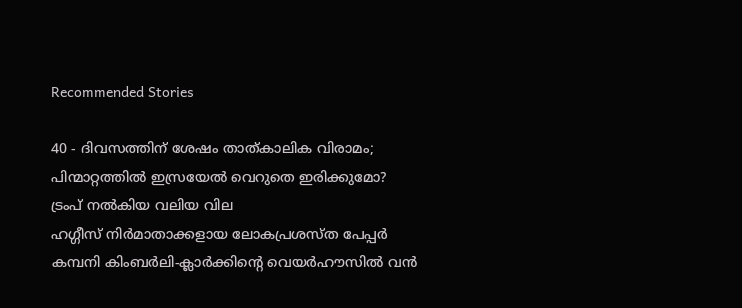Recommended Stories

40 - ദിവസത്തിന് ശേഷം താത്കാലിക വിരാമം; പിന്മാറ്റത്തിൽ ഇസ്രയേൽ വെറുതെ ഇരിക്കുമോ? ട്രംപ് നൽകിയ വലിയ വില
ഹഗ്ഗീസ് നിർമാതാക്കളായ ലോകപ്രശസ്ത പേപ്പർ കമ്പനി കിംബർലി-ക്ലാർക്കിന്റെ വെയർഹൗസിൽ വൻ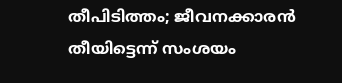തീപിടിത്തം; ജീവനക്കാരൻ തീയിട്ടെന്ന് സംശയം